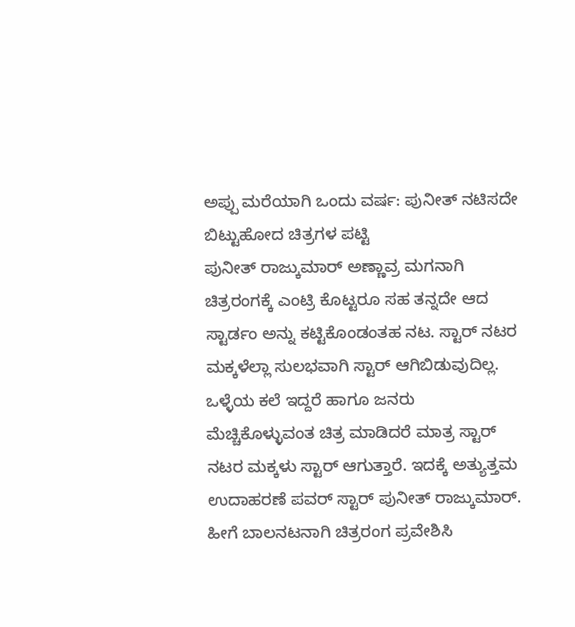ಅಪ್ಪು ಮರೆಯಾಗಿ ಒಂದು ವರ್ಷ: ಪುನೀತ್ ನಟಿಸದೇ ಬಿಟ್ಟುಹೋದ ಚಿತ್ರಗಳ ಪಟ್ಟಿ
ಪುನೀತ್ ರಾಜ್ಕುಮಾರ್ ಅಣ್ಣಾವ್ರ ಮಗನಾಗಿ ಚಿತ್ರರಂಗಕ್ಕೆ ಎಂಟ್ರಿ ಕೊಟ್ಟರೂ ಸಹ ತನ್ನದೇ ಆದ ಸ್ಟಾರ್ಡಂ ಅನ್ನು ಕಟ್ಟಿಕೊಂಡಂತಹ ನಟ. ಸ್ಟಾರ್ ನಟರ ಮಕ್ಕಳೆಲ್ಲಾ ಸುಲಭವಾಗಿ ಸ್ಟಾರ್ ಆಗಿಬಿಡುವುದಿಲ್ಲ. ಒಳ್ಳೆಯ ಕಲೆ ಇದ್ದರೆ ಹಾಗೂ ಜನರು ಮೆಚ್ಚಿಕೊಳ್ಳುವಂತ ಚಿತ್ರ ಮಾಡಿದರೆ ಮಾತ್ರ ಸ್ಟಾರ್ ನಟರ ಮಕ್ಕಳು ಸ್ಟಾರ್ ಆಗುತ್ತಾರೆ. ಇದಕ್ಕೆ ಅತ್ಯುತ್ತಮ ಉದಾಹರಣೆ ಪವರ್ ಸ್ಟಾರ್ ಪುನೀತ್ ರಾಜ್ಕುಮಾರ್.
ಹೀಗೆ ಬಾಲನಟನಾಗಿ ಚಿತ್ರರಂಗ ಪ್ರವೇಶಿಸಿ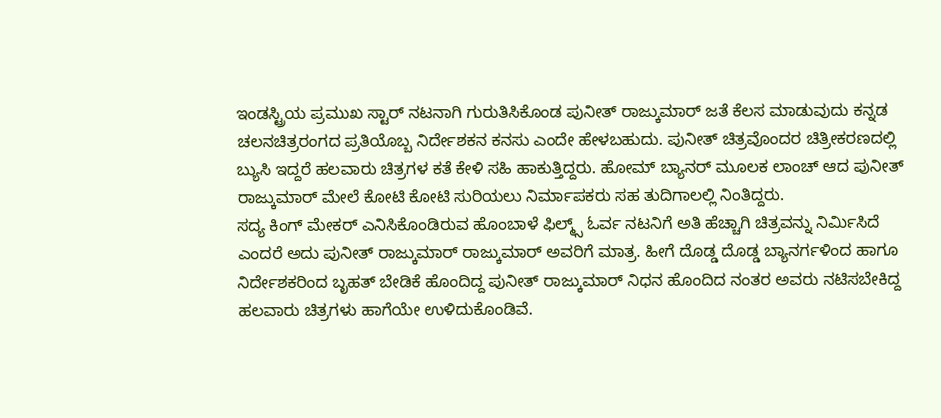ಇಂಡಸ್ಟ್ರಿಯ ಪ್ರಮುಖ ಸ್ಟಾರ್ ನಟನಾಗಿ ಗುರುತಿಸಿಕೊಂಡ ಪುನೀತ್ ರಾಜ್ಕುಮಾರ್ ಜತೆ ಕೆಲಸ ಮಾಡುವುದು ಕನ್ನಡ ಚಲನಚಿತ್ರರಂಗದ ಪ್ರತಿಯೊಬ್ಬ ನಿರ್ದೇಶಕನ ಕನಸು ಎಂದೇ ಹೇಳಬಹುದು. ಪುನೀತ್ ಚಿತ್ರವೊಂದರ ಚಿತ್ರೀಕರಣದಲ್ಲಿ ಬ್ಯುಸಿ ಇದ್ದರೆ ಹಲವಾರು ಚಿತ್ರಗಳ ಕತೆ ಕೇಳಿ ಸಹಿ ಹಾಕುತ್ತಿದ್ದರು. ಹೋಮ್ ಬ್ಯಾನರ್ ಮೂಲಕ ಲಾಂಚ್ ಆದ ಪುನೀತ್ ರಾಜ್ಕುಮಾರ್ ಮೇಲೆ ಕೋಟಿ ಕೋಟಿ ಸುರಿಯಲು ನಿರ್ಮಾಪಕರು ಸಹ ತುದಿಗಾಲಲ್ಲಿ ನಿಂತಿದ್ದರು.
ಸದ್ಯ ಕಿಂಗ್ ಮೇಕರ್ ಎನಿಸಿಕೊಂಡಿರುವ ಹೊಂಬಾಳೆ ಫಿಲ್ಮ್ಸ್ ಓರ್ವ ನಟನಿಗೆ ಅತಿ ಹೆಚ್ಚಾಗಿ ಚಿತ್ರವನ್ನು ನಿರ್ಮಿಸಿದೆ ಎಂದರೆ ಅದು ಪುನೀತ್ ರಾಜ್ಕುಮಾರ್ ರಾಜ್ಕುಮಾರ್ ಅವರಿಗೆ ಮಾತ್ರ. ಹೀಗೆ ದೊಡ್ಡ ದೊಡ್ಡ ಬ್ಯಾನರ್ಗಳಿಂದ ಹಾಗೂ ನಿರ್ದೇಶಕರಿಂದ ಬೃಹತ್ ಬೇಡಿಕೆ ಹೊಂದಿದ್ದ ಪುನೀತ್ ರಾಜ್ಕುಮಾರ್ ನಿಧನ ಹೊಂದಿದ ನಂತರ ಅವರು ನಟಿಸಬೇಕಿದ್ದ ಹಲವಾರು ಚಿತ್ರಗಳು ಹಾಗೆಯೇ ಉಳಿದುಕೊಂಡಿವೆ.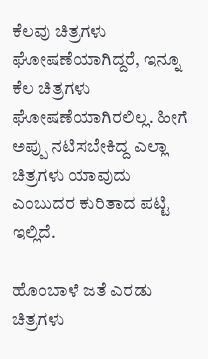ಕೆಲವು ಚಿತ್ರಗಳು ಘೋಷಣೆಯಾಗಿದ್ದರೆ, ಇನ್ನೂ ಕೆಲ ಚಿತ್ರಗಳು ಘೋಷಣೆಯಾಗಿರಲಿಲ್ಲ. ಹೀಗೆ ಅಪ್ಪು ನಟಿಸಬೇಕಿದ್ದ ಎಲ್ಲಾ ಚಿತ್ರಗಳು ಯಾವುದು ಎಂಬುದರ ಕುರಿತಾದ ಪಟ್ಟಿ ಇಲ್ಲಿದೆ.

ಹೊಂಬಾಳೆ ಜತೆ ಎರಡು ಚಿತ್ರಗಳು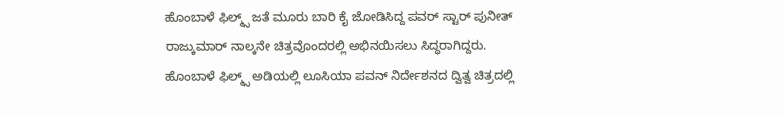ಹೊಂಬಾಳೆ ಫಿಲ್ಮ್ಸ್ ಜತೆ ಮೂರು ಬಾರಿ ಕೈ ಜೋಡಿಸಿದ್ದ ಪವರ್ ಸ್ಟಾರ್ ಪುನೀತ್ ರಾಜ್ಕುಮಾರ್ ನಾಲ್ಕನೇ ಚಿತ್ರವೊಂದರಲ್ಲಿ ಅಭಿನಯಿಸಲು ಸಿದ್ಧರಾಗಿದ್ದರು. ಹೊಂಬಾಳೆ ಫಿಲ್ಮ್ಸ್ ಅಡಿಯಲ್ಲಿ ಲೂಸಿಯಾ ಪವನ್ ನಿರ್ದೇಶನದ ದ್ವಿತ್ವ ಚಿತ್ರದಲ್ಲಿ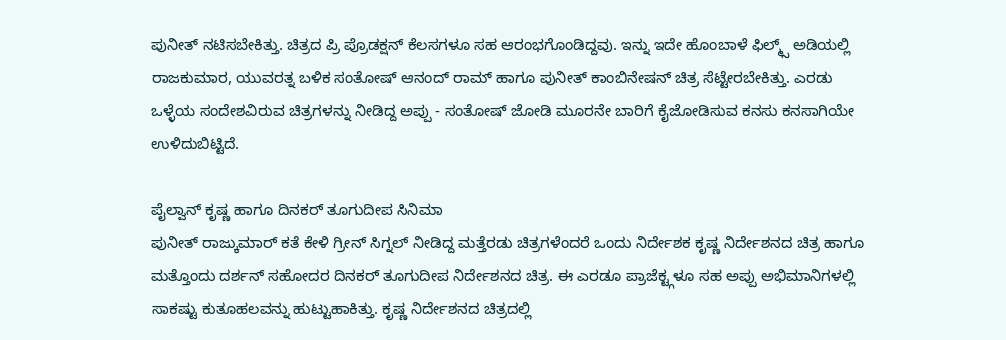ಪುನೀತ್ ನಟಿಸಬೇಕಿತ್ತು. ಚಿತ್ರದ ಪ್ರಿ ಪ್ರೊಡಕ್ಷನ್ ಕೆಲಸಗಳೂ ಸಹ ಆರಂಭಗೊಂಡಿದ್ದವು. ಇನ್ನು ಇದೇ ಹೊಂಬಾಳೆ ಫಿಲ್ಮ್ಸ್ ಅಡಿಯಲ್ಲಿ ರಾಜಕುಮಾರ, ಯುವರತ್ನ ಬಳಿಕ ಸಂತೋಷ್ ಆನಂದ್ ರಾಮ್ ಹಾಗೂ ಪುನೀತ್ ಕಾಂಬಿನೇಷನ್ ಚಿತ್ರ ಸೆಟ್ಟೇರಬೇಕಿತ್ತು. ಎರಡು ಒಳ್ಳೆಯ ಸಂದೇಶವಿರುವ ಚಿತ್ರಗಳನ್ನು ನೀಡಿದ್ದ ಅಪ್ಪು - ಸಂತೋಷ್ ಜೋಡಿ ಮೂರನೇ ಬಾರಿಗೆ ಕೈಜೋಡಿಸುವ ಕನಸು ಕನಸಾಗಿಯೇ ಉಳಿದುಬಿಟ್ಟಿದೆ.

ಪೈಲ್ವಾನ್ ಕೃಷ್ಣ ಹಾಗೂ ದಿನಕರ್ ತೂಗುದೀಪ ಸಿನಿಮಾ
ಪುನೀತ್ ರಾಜ್ಕುಮಾರ್ ಕತೆ ಕೇಳಿ ಗ್ರೀನ್ ಸಿಗ್ನಲ್ ನೀಡಿದ್ದ ಮತ್ತೆರಡು ಚಿತ್ರಗಳೆಂದರೆ ಒಂದು ನಿರ್ದೇಶಕ ಕೃಷ್ಣ ನಿರ್ದೇಶನದ ಚಿತ್ರ ಹಾಗೂ ಮತ್ತೊಂದು ದರ್ಶನ್ ಸಹೋದರ ದಿನಕರ್ ತೂಗುದೀಪ ನಿರ್ದೇಶನದ ಚಿತ್ರ. ಈ ಎರಡೂ ಪ್ರಾಜೆಕ್ಟ್ಗಳೂ ಸಹ ಅಪ್ಪು ಅಭಿಮಾನಿಗಳಲ್ಲಿ ಸಾಕಷ್ಟು ಕುತೂಹಲವನ್ನು ಹುಟ್ಟುಹಾಕಿತ್ತು. ಕೃಷ್ಣ ನಿರ್ದೇಶನದ ಚಿತ್ರದಲ್ಲಿ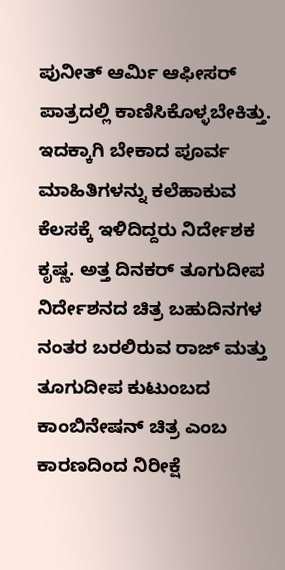ಪುನೀತ್ ಆರ್ಮಿ ಆಫೀಸರ್ ಪಾತ್ರದಲ್ಲಿ ಕಾಣಿಸಿಕೊಳ್ಳಬೇಕಿತ್ತು. ಇದಕ್ಕಾಗಿ ಬೇಕಾದ ಪೂರ್ವ ಮಾಹಿತಿಗಳನ್ನು ಕಲೆಹಾಕುವ ಕೆಲಸಕ್ಕೆ ಇಳಿದಿದ್ದರು ನಿರ್ದೇಶಕ ಕೃಷ್ಣ. ಅತ್ತ ದಿನಕರ್ ತೂಗುದೀಪ ನಿರ್ದೇಶನದ ಚಿತ್ರ ಬಹುದಿನಗಳ ನಂತರ ಬರಲಿರುವ ರಾಜ್ ಮತ್ತು ತೂಗುದೀಪ ಕುಟುಂಬದ ಕಾಂಬಿನೇಷನ್ ಚಿತ್ರ ಎಂಬ ಕಾರಣದಿಂದ ನಿರೀಕ್ಷೆ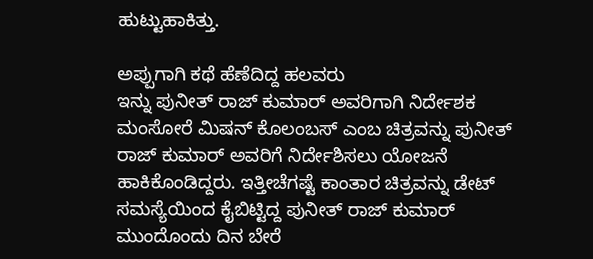ಹುಟ್ಟುಹಾಕಿತ್ತು.

ಅಪ್ಪುಗಾಗಿ ಕಥೆ ಹೆಣೆದಿದ್ದ ಹಲವರು
ಇನ್ನು ಪುನೀತ್ ರಾಜ್ ಕುಮಾರ್ ಅವರಿಗಾಗಿ ನಿರ್ದೇಶಕ ಮಂಸೋರೆ ಮಿಷನ್ ಕೊಲಂಬಸ್ ಎಂಬ ಚಿತ್ರವನ್ನು ಪುನೀತ್ ರಾಜ್ ಕುಮಾರ್ ಅವರಿಗೆ ನಿರ್ದೇಶಿಸಲು ಯೋಜನೆ ಹಾಕಿಕೊಂಡಿದ್ದರು. ಇತ್ತೀಚೆಗಷ್ಟೆ ಕಾಂತಾರ ಚಿತ್ರವನ್ನು ಡೇಟ್ ಸಮಸ್ಯೆಯಿಂದ ಕೈಬಿಟ್ಟಿದ್ದ ಪುನೀತ್ ರಾಜ್ ಕುಮಾರ್ ಮುಂದೊಂದು ದಿನ ಬೇರೆ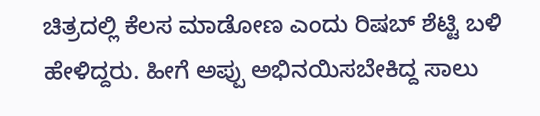ಚಿತ್ರದಲ್ಲಿ ಕೆಲಸ ಮಾಡೋಣ ಎಂದು ರಿಷಬ್ ಶೆಟ್ಟಿ ಬಳಿ ಹೇಳಿದ್ದರು. ಹೀಗೆ ಅಪ್ಪು ಅಭಿನಯಿಸಬೇಕಿದ್ದ ಸಾಲು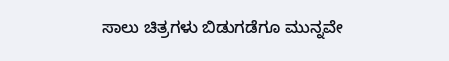ಸಾಲು ಚಿತ್ರಗಳು ಬಿಡುಗಡೆಗೂ ಮುನ್ನವೇ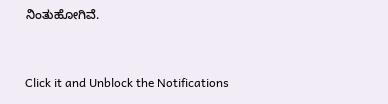ನಿಂತುಹೋಗಿವೆ.


Click it and Unblock the Notifications